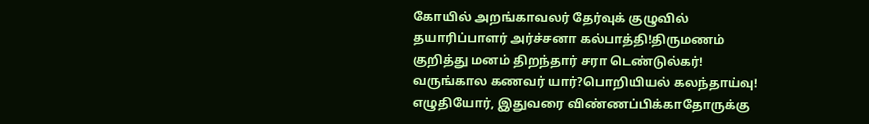கோயில் அறங்காவலர் தேர்வுக் குழுவில் தயாரிப்பாளர் அர்ச்சனா கல்பாத்தி!திருமணம் குறித்து மனம் திறந்தார் சரா டெண்டுல்கர்! வருங்கால கணவர் யார்?பொறியியல் கலந்தாய்வு! எழுதியோர், இதுவரை விண்ணப்பிக்காதோருக்கு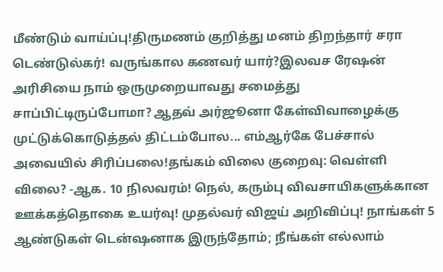மீண்டும் வாய்ப்பு!திருமணம் குறித்து மனம் திறந்தார் சரா டெண்டுல்கர்! வருங்கால கணவர் யார்?இலவச ரேஷன் அரிசியை நாம் ஒருமுறையாவது சமைத்து சாப்பிட்டிருப்போமா? ஆதவ் அர்ஜூனா கேள்விவாழைக்கு முட்டுக்கொடுத்தல் திட்டம்போல... எம்ஆர்கே பேச்சால் அவையில் சிரிப்பலை!தங்கம் விலை குறைவு: வெள்ளி விலை? -ஆக. 10 நிலவரம்! நெல், கரும்பு விவசாயிகளுக்கான ஊக்கத்தொகை உயர்வு! முதல்வர் விஜய் அறிவிப்பு! நாங்கள் 5 ஆண்டுகள் டென்ஷனாக இருந்தோம்; நீங்கள் எல்லாம்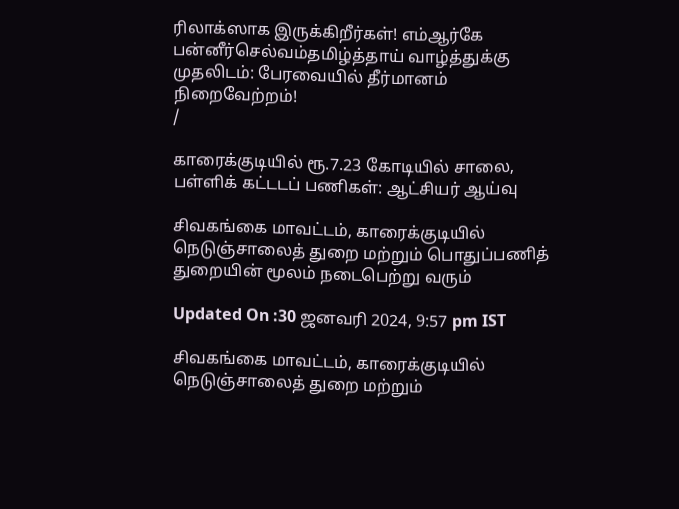ரிலாக்ஸாக இருக்கிறீர்கள்! எம்ஆர்கே பன்னீர்செல்வம்தமிழ்த்தாய் வாழ்த்துக்கு முதலிடம்: பேரவையில் தீர்மானம் நிறைவேற்றம்!
/

காரைக்குடியில் ரூ.7.23 கோடியில் சாலை, பள்ளிக் கட்டடப் பணிகள்: ஆட்சியர் ஆய்வு

சிவகங்கை மாவட்டம், காரைக்குடியில் நெடுஞ்சாலைத் துறை மற்றும் பொதுப்பணித் துறையின் மூலம் நடைபெற்று வரும்

Updated On :30 ஜனவரி 2024, 9:57 pm IST

சிவகங்கை மாவட்டம், காரைக்குடியில் நெடுஞ்சாலைத் துறை மற்றும்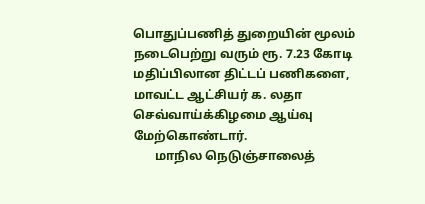பொதுப்பணித் துறையின் மூலம் நடைபெற்று வரும் ரூ. 7.23 கோடி மதிப்பிலான திட்டப் பணிகளை, மாவட்ட ஆட்சியர் க. லதா செவ்வாய்க்கிழமை ஆய்வு மேற்கொண்டார்.
       மாநில நெடுஞ்சாலைத்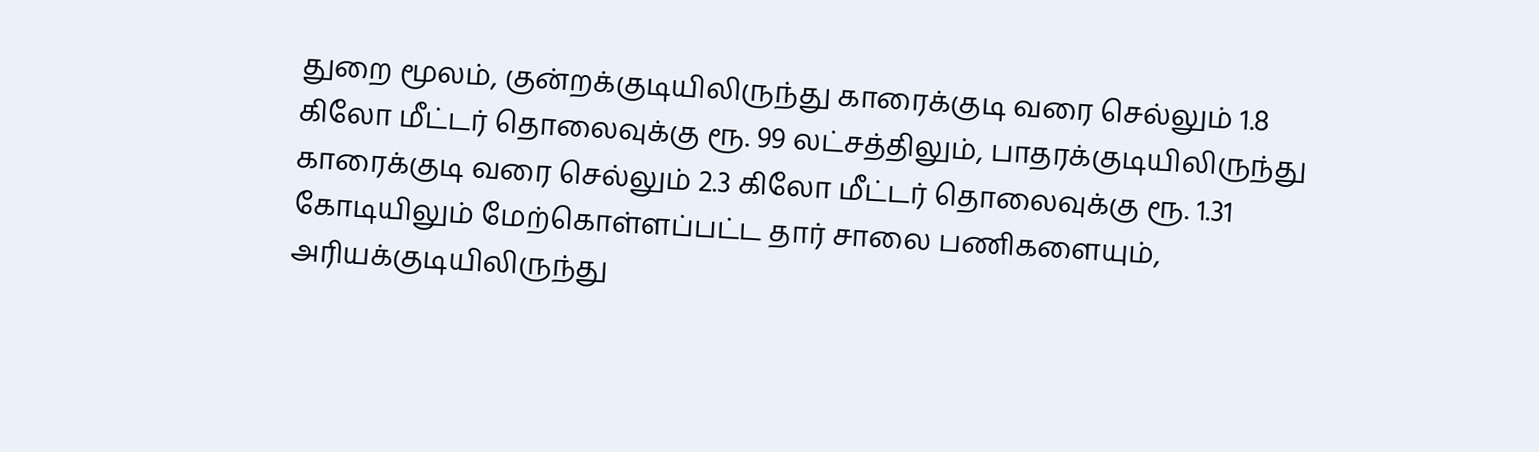துறை மூலம், குன்றக்குடியிலிருந்து காரைக்குடி வரை செல்லும் 1.8 கிலோ மீட்டர் தொலைவுக்கு ரூ. 99 லட்சத்திலும், பாதரக்குடியிலிருந்து காரைக்குடி வரை செல்லும் 2.3 கிலோ மீட்டர் தொலைவுக்கு ரூ. 1.31 கோடியிலும் மேற்கொள்ளப்பட்ட தார் சாலை பணிகளையும், அரியக்குடியிலிருந்து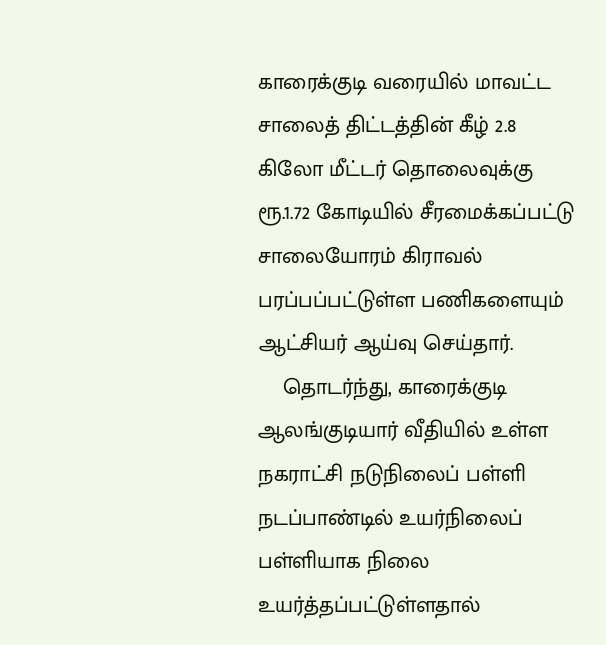காரைக்குடி வரையில் மாவட்ட சாலைத் திட்டத்தின் கீழ் 2.8 கிலோ மீட்டர் தொலைவுக்கு ரூ.1.72 கோடியில் சீரமைக்கப்பட்டு சாலையோரம் கிராவல் பரப்பப்பட்டுள்ள பணிகளையும் ஆட்சியர் ஆய்வு செய்தார்.
    தொடர்ந்து, காரைக்குடி ஆலங்குடியார் வீதியில் உள்ள நகராட்சி நடுநிலைப் பள்ளி நடப்பாண்டில் உயர்நிலைப் பள்ளியாக நிலை உயர்த்தப்பட்டுள்ளதால்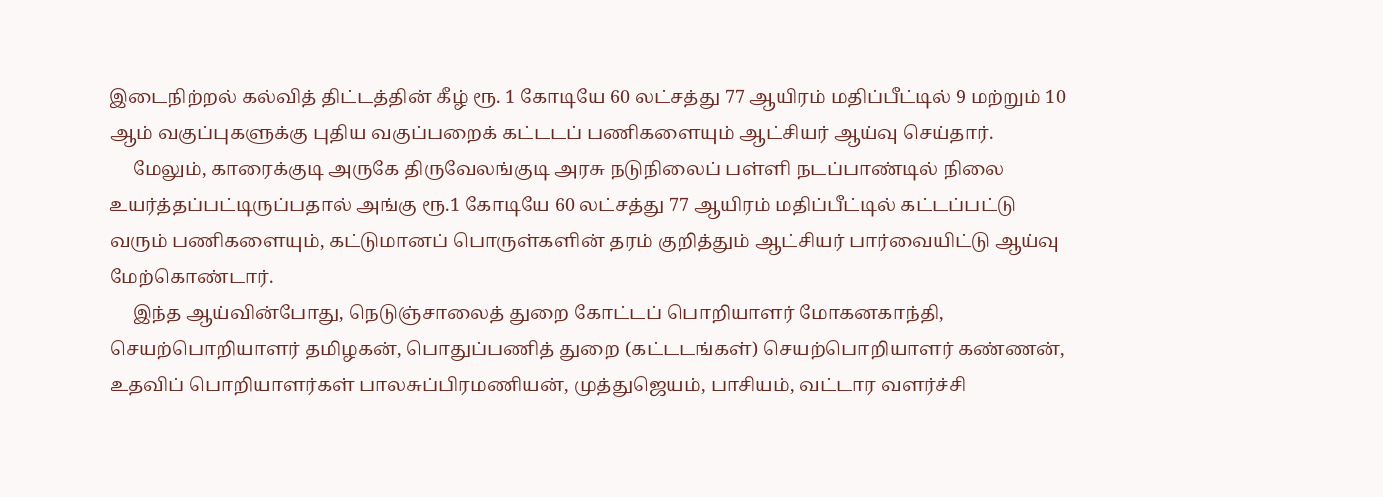இடைநிற்றல் கல்வித் திட்டத்தின் கீழ் ரூ. 1 கோடியே 60 லட்சத்து 77 ஆயிரம் மதிப்பீட்டில் 9 மற்றும் 10 ஆம் வகுப்புகளுக்கு புதிய வகுப்பறைக் கட்டடப் பணிகளையும் ஆட்சியர் ஆய்வு செய்தார்.
     மேலும், காரைக்குடி அருகே திருவேலங்குடி அரசு நடுநிலைப் பள்ளி நடப்பாண்டில் நிலை உயர்த்தப்பட்டிருப்பதால் அங்கு ரூ.1 கோடியே 60 லட்சத்து 77 ஆயிரம் மதிப்பீட்டில் கட்டப்பட்டு வரும் பணிகளையும், கட்டுமானப் பொருள்களின் தரம் குறித்தும் ஆட்சியர் பார்வையிட்டு ஆய்வு மேற்கொண்டார்.
     இந்த ஆய்வின்போது, நெடுஞ்சாலைத் துறை கோட்டப் பொறியாளர் மோகனகாந்தி, செயற்பொறியாளர் தமிழகன், பொதுப்பணித் துறை (கட்டடங்கள்) செயற்பொறியாளர் கண்ணன், உதவிப் பொறியாளர்கள் பாலசுப்பிரமணியன், முத்துஜெயம், பாசியம், வட்டார வளர்ச்சி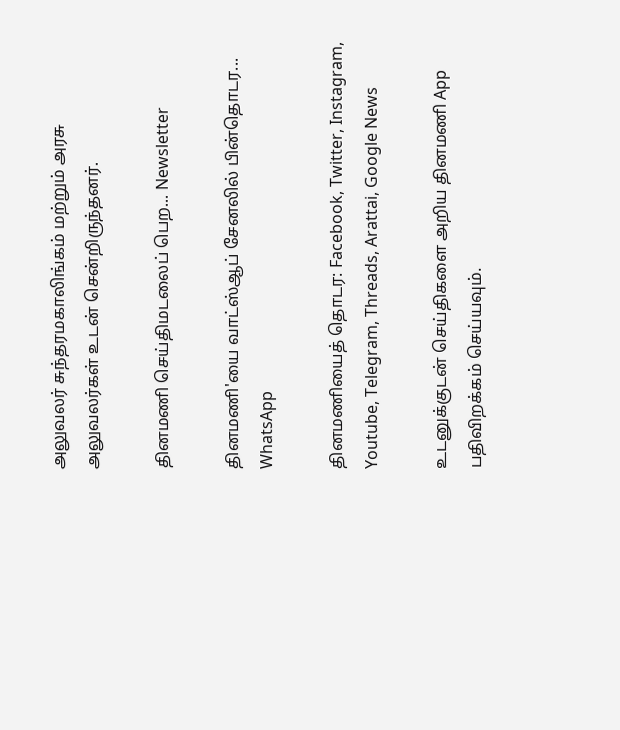அலுவலர் சுந்தரமகாலிங்கம் மற்றும் அரசு அலுவலர்கள் உடன் சென்றிருந்தனர்.

தினமணி செய்திமடலைப் பெற... Newsletter

தினமணி'யை வாட்ஸ்ஆப் சேனலில் பின்தொடர... WhatsApp

தினமணியைத் தொடர: Facebook, Twitter, Instagram, Youtube, Telegram, Threads, Arattai, Google News

உடனுக்குடன் செய்திகளை அறிய தினமணி App பதிவிறக்கம் செய்யவும்.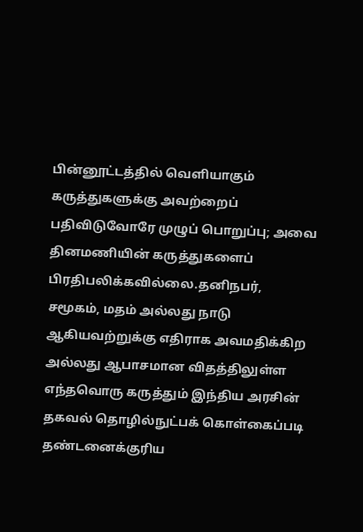பின்னூட்டத்தில் வெளியாகும் கருத்துகளுக்கு அவற்றைப் பதிவிடுவோரே முழுப் பொறுப்பு; அவை தினமணியின் கருத்துகளைப் பிரதிபலிக்கவில்லை.தனிநபர், சமூகம், மதம் அல்லது நாடு ஆகியவற்றுக்கு எதிராக அவமதிக்கிற அல்லது ஆபாசமான விதத்திலுள்ள எந்தவொரு கருத்தும் இந்திய அரசின் தகவல் தொழில்நுட்பக் கொள்கைப்படி தண்டனைக்குரிய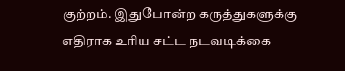குற்றம். இதுபோன்ற கருத்துகளுக்கு எதிராக உரிய சட்ட நடவடிக்கை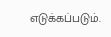எடுக்கப்படும்.